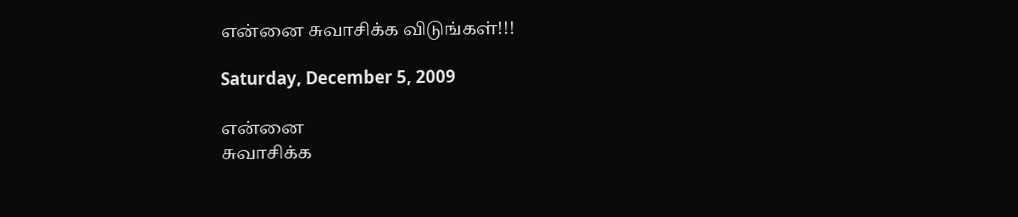என்னை சுவாசிக்க விடுங்கள்!!!

Saturday, December 5, 2009

என்னை
சுவாசிக்க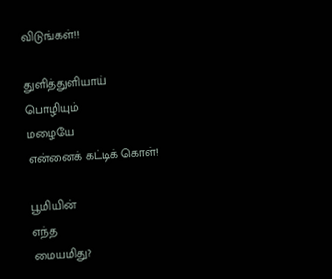விடுங்கள்!!

துளித்துளியாய்
பொழியும்
மழையே
என்னைக் கட்டிக் கொள்!

பூமியின்
எந்த
மையமிது?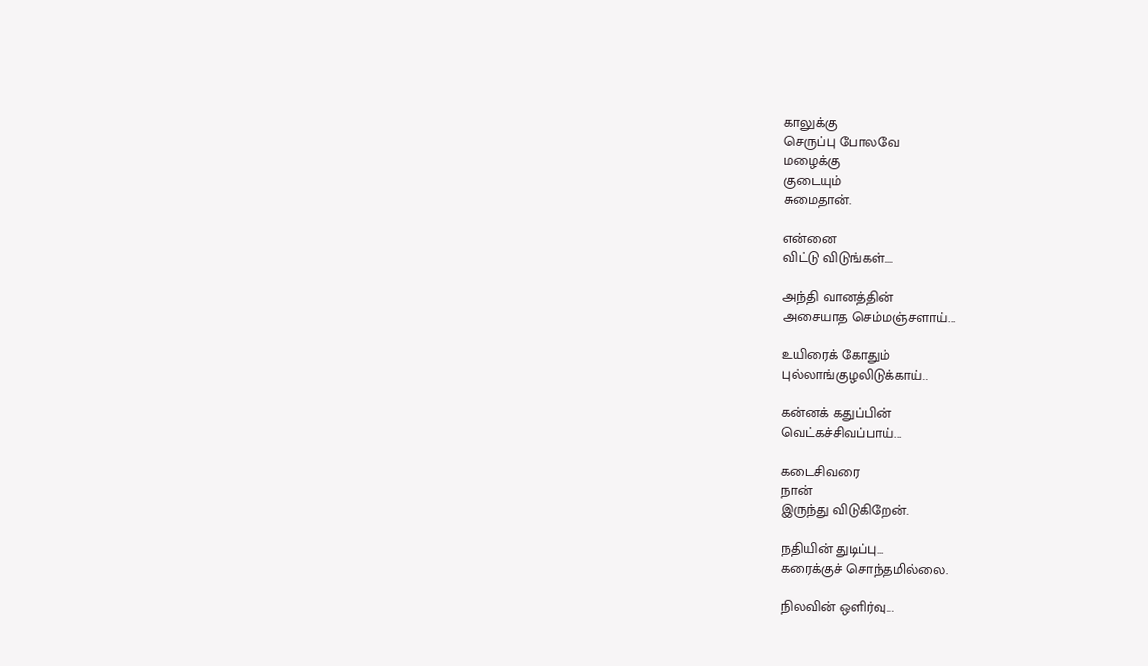காலுக்கு
செருப்பு போலவே
மழைக்கு
குடையும்
சுமைதான்.

என்னை
விட்டு விடுங்கள்....

அந்தி வானத்தின்
அசையாத செம்மஞ்சளாய்...

உயிரைக் கோதும்
புல்லாங்குழலிடுக்காய்..

கன்னக் கதுப்பின்
வெட்கச்சிவப்பாய்...

கடைசிவரை
நான்
இருந்து விடுகிறேன்.

நதியின் துடிப்பு...
கரைக்குச் சொந்தமில்லை.

நிலவின் ஒளிர்வு...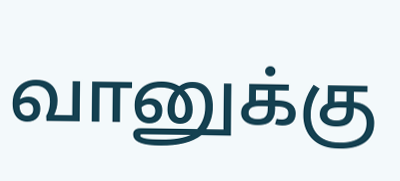வானுக்கு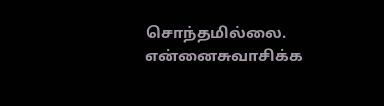சொந்தமில்லை.
என்னைசுவாசிக்க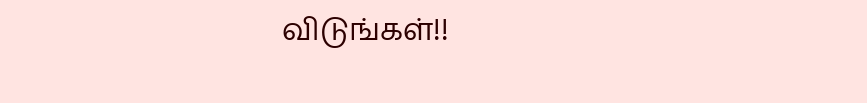விடுங்கள்!!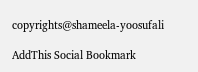copyrights@shameela-yoosufali

AddThis Social Bookmark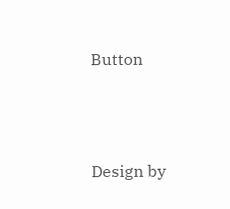Button




Design by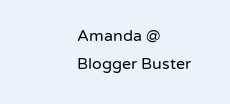Amanda @ Blogger Buster